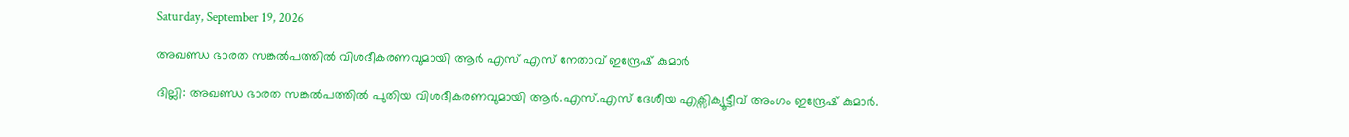Saturday, September 19, 2026

അഖണ്ഡ ഭാരത സങ്കല്‍പത്തില്‍ വിശദീകരണവുമായി ആര്‍ എസ് എസ് നേതാവ് ഇന്ദ്രേഷ് കുമാര്‍

ദില്ലി: അഖണ്ഡ ഭാരത സങ്കല്‍പത്തില്‍ പുതിയ വിശദീകരണവുമായി ആര്‍.എസ്‌.എസ് ദേശീയ എക്സിക്യൂട്ടീവ് അംഗം ഇന്ദ്രേഷ് കുമാര്‍.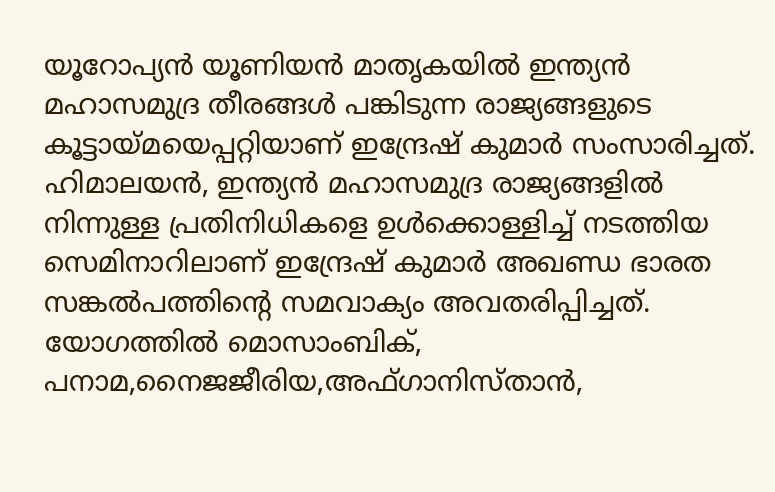യൂറോപ്യന്‍ യൂണിയന്‍ മാതൃകയില്‍ ഇന്ത്യന്‍ മഹാസമുദ്ര തീരങ്ങള്‍ പങ്കിടുന്ന രാജ്യങ്ങളുടെ കൂട്ടായ്മയെപ്പറ്റിയാണ് ഇന്ദ്രേഷ് കുമാര്‍ സംസാരിച്ചത്. ഹിമാലയന്‍, ഇന്ത്യന്‍ മഹാസമുദ്ര രാജ്യങ്ങളില്‍ നിന്നുള്ള പ്രതിനിധികളെ ഉള്‍ക്കൊള്ളിച്ച്‌ നടത്തിയ സെമിനാറിലാണ് ഇന്ദ്രേഷ് കുമാര്‍ അഖണ്ഡ ഭാരത സങ്കല്‍പത്തിന്‍റെ സമവാക്യം അവതരിപ്പിച്ചത്. യോഗത്തില്‍ മൊസാംബിക്, പനാമ,നൈജജീരിയ,അഫ്ഗാനിസ്താന്‍,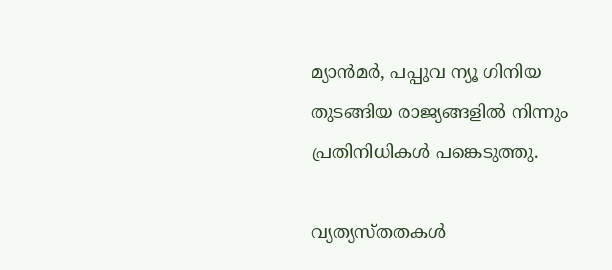മ്യാന്‍മര്‍, പപ്പുവ ന്യൂ ഗിനിയ തുടങ്ങിയ രാജ്യങ്ങളില്‍ നിന്നും പ്രതിനിധികള്‍ പങ്കെടുത്തു.

വ്യത്യസ്തതകള്‍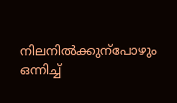നിലനില്‍ക്കുന്പോഴും ഒന്നിച്ച്‌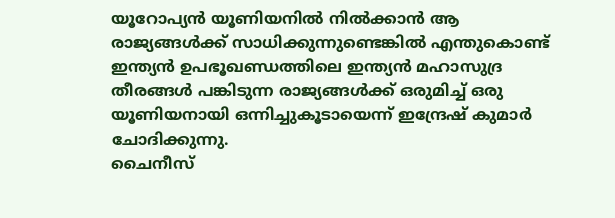യൂറോപ്യന്‍ യൂണിയനില്‍ നില്‍ക്കാന്‍ ആ രാജ്യങ്ങള്‍ക്ക് സാധിക്കുന്നുണ്ടെങ്കില്‍ എന്തുകൊണ്ട് ഇന്ത്യന്‍ ഉപഭൂഖണ്ഡത്തിലെ ഇന്ത്യന്‍ മഹാസുദ്ര തീരങ്ങള്‍ പങ്കിടുന്ന രാജ്യങ്ങള്‍ക്ക് ഒരുമിച്ച്‌ ഒരു യൂണിയനായി ഒന്നിച്ചുകൂടായെന്ന് ഇന്ദ്രേഷ് കുമാര്‍ ചോദിക്കുന്നു.
ചൈനീസ്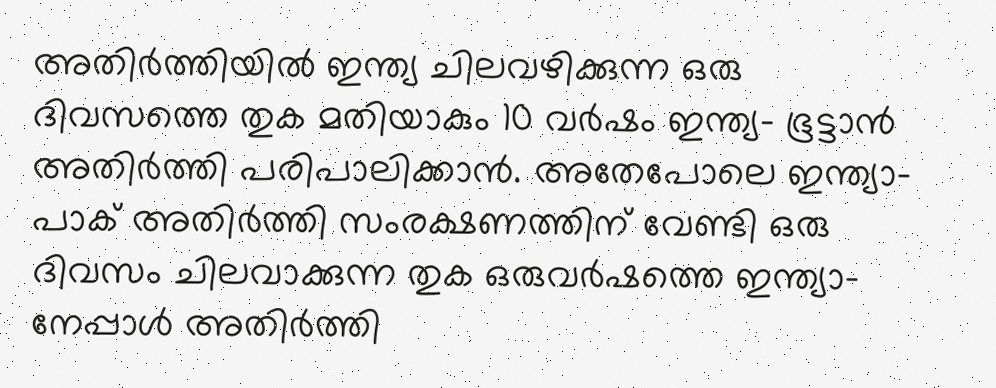അതിര്‍ത്തിയില്‍ ഇന്ത്യ ചിലവഴിക്കുന്ന ഒരു ദിവസത്തെ തുക മതിയാകും 10 വര്‍ഷം ഇന്ത്യ- ഭൂട്ടാന്‍ അതിര്‍ത്തി പരിപാലിക്കാന്‍. അതേപോലെ ഇന്ത്യാ- പാക് അതിര്‍ത്തി സംരക്ഷണത്തിന് വേണ്ടി ഒരു ദിവസം ചിലവാക്കുന്ന തുക ഒരുവര്‍ഷത്തെ ഇന്ത്യാ- നേപ്പാള്‍ അതിര്‍ത്തി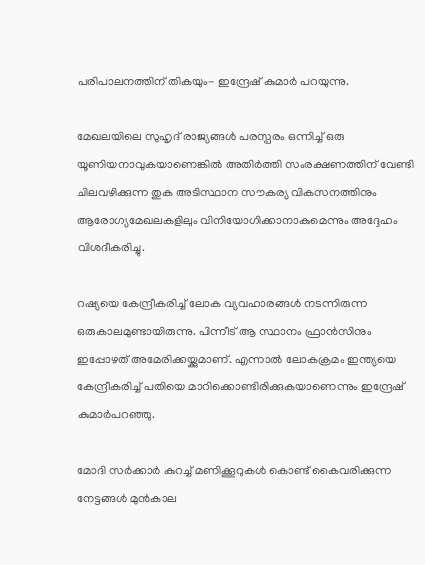പരിപാലനത്തിന് തികയും- ഇന്ദ്രേഷ് കുമാര്‍ പറയുന്നു.

മേഖലയിലെ സുഹൃദ് രാജ്യങ്ങള്‍ പരസ്പരം ഒന്നിച്ച്‌ ഒരു യൂണിയനാവുകയാണെങ്കില്‍ അതിര്‍ത്തി സംരക്ഷണത്തിന് വേണ്ടി ചിലവഴിക്കുന്ന തുക അടിസ്ഥാന സൗകര്യ വികസനത്തിനും ആരോഗ്യമേഖലകളിലും വിനിയോഗിക്കാനാകുമെന്നും അദ്ദേഹം വിശദീകരിച്ചു.

റഷ്യയെ കേന്ദ്രീകരിച്ച്‌ ലോക വ്യവഹാരങ്ങള്‍ നടന്നിരുന്ന ഒരുകാലമുണ്ടായിരുന്നു. പിന്നീട് ആ സ്ഥാനം ഫ്രാന്‍സിനും ഇപ്പോഴത് അമേരിക്കയ്ക്കുമാണ്. എന്നാല്‍ ലോകക്രമം ഇന്ത്യയെ കേന്ദ്രീകരിച്ച്‌ പതിയെ മാറിക്കൊണ്ടിരിക്കുകയാണെന്നും ഇന്ദ്രേഷ് കുമാര്‍പറഞ്ഞു.

മോദി സര്‍ക്കാര്‍ കുറച്ച്‌ മണിക്കൂറുകള്‍ കൊണ്ട് കൈവരിക്കുന്ന നേട്ടങ്ങള്‍ മുന്‍കാല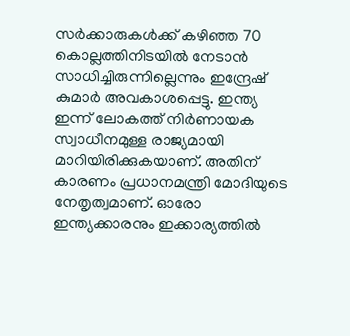സര്‍ക്കാരുകള്‍ക്ക് കഴിഞ്ഞ 70 കൊല്ലത്തിനിടയില്‍ നേടാന്‍ സാധിച്ചിരുന്നില്ലെന്നും ഇന്ദ്രേഷ് കുമാര്‍ അവകാശപ്പെട്ടു. ഇന്ത്യ ഇന്ന് ലോകത്ത് നിര്‍ണായക സ്വാധീനമുള്ള രാജ്യമായി മാറിയിരിക്കുകയാണ്. അതിന് കാരണം പ്രധാനമന്ത്രി മോദിയുടെ നേതൃത്വമാണ്. ഓരോ ഇന്ത്യക്കാരനും ഇക്കാര്യത്തില്‍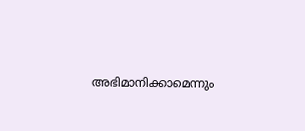അഭിമാനിക്കാമെന്നും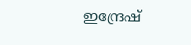ഇന്ദ്രേഷ്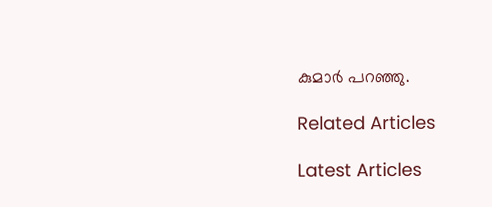കുമാര്‍ പറഞ്ഞു.

Related Articles

Latest Articles